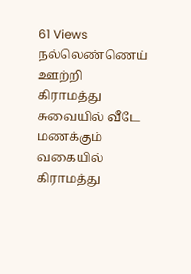61 Views
நல்லெண்ணெய் ஊற்றி கிராமத்து சுவையில் வீடே மணக்கும் வகையில் கிராமத்து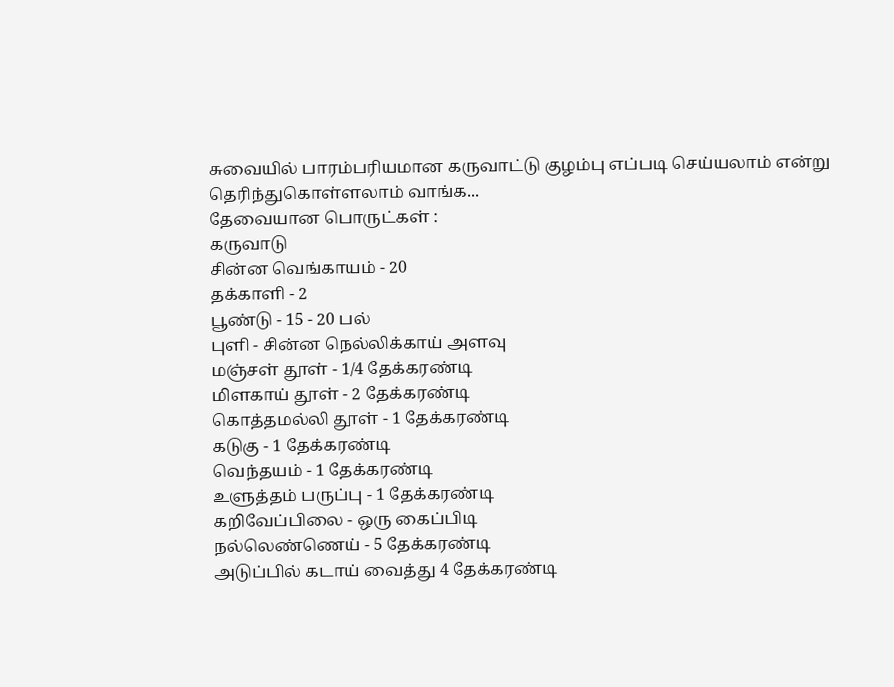சுவையில் பாரம்பரியமான கருவாட்டு குழம்பு எப்படி செய்யலாம் என்று தெரிந்துகொள்ளலாம் வாங்க...
தேவையான பொருட்கள் :
கருவாடு
சின்ன வெங்காயம் - 20
தக்காளி - 2
பூண்டு - 15 - 20 பல்
புளி - சின்ன நெல்லிக்காய் அளவு
மஞ்சள் தூள் - 1/4 தேக்கரண்டி
மிளகாய் தூள் - 2 தேக்கரண்டி
கொத்தமல்லி தூள் - 1 தேக்கரண்டி
கடுகு - 1 தேக்கரண்டி
வெந்தயம் - 1 தேக்கரண்டி
உளுத்தம் பருப்பு - 1 தேக்கரண்டி
கறிவேப்பிலை - ஒரு கைப்பிடி
நல்லெண்ணெய் - 5 தேக்கரண்டி
அடுப்பில் கடாய் வைத்து 4 தேக்கரண்டி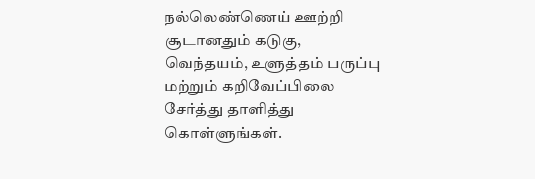நல்லெண்ணெய் ஊற்றி சூடானதும் கடுகு, வெந்தயம், உளுத்தம் பருப்பு மற்றும் கறிவேப்பிலை சேர்த்து தாளித்து கொள்ளுங்கள்.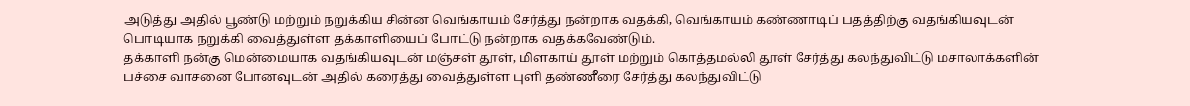அடுத்து அதில் பூண்டு மற்றும் நறுக்கிய சின்ன வெங்காயம் சேர்த்து நன்றாக வதக்கி, வெங்காயம் கண்ணாடிப் பதத்திற்கு வதங்கியவுடன் பொடியாக நறுக்கி வைத்துள்ள தக்காளியைப் போட்டு நன்றாக வதக்கவேண்டும்.
தக்காளி நன்கு மென்மையாக வதங்கியவுடன் மஞ்சள் தூள், மிளகாய் தூள் மற்றும் கொத்தமல்லி தூள் சேர்த்து கலந்துவிட்டு மசாலாக்களின் பச்சை வாசனை போனவுடன் அதில் கரைத்து வைத்துள்ள புளி தண்ணீரை சேர்த்து கலந்துவிட்டு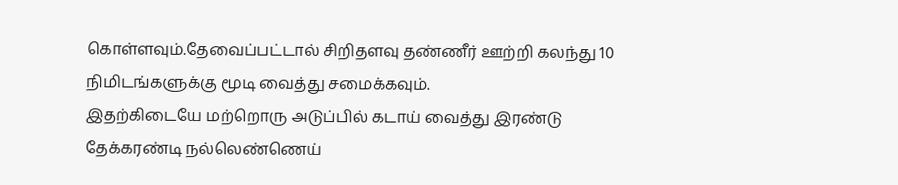கொள்ளவும்.தேவைப்பட்டால் சிறிதளவு தண்ணீர் ஊற்றி கலந்து 10 நிமிடங்களுக்கு மூடி வைத்து சமைக்கவும்.
இதற்கிடையே மற்றொரு அடுப்பில் கடாய் வைத்து இரண்டு தேக்கரண்டி நல்லெண்ணெய்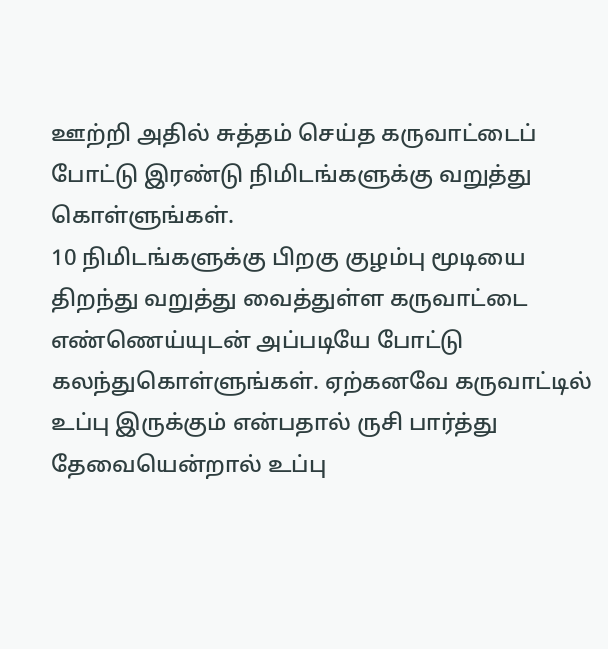ஊற்றி அதில் சுத்தம் செய்த கருவாட்டைப் போட்டு இரண்டு நிமிடங்களுக்கு வறுத்து கொள்ளுங்கள்.
10 நிமிடங்களுக்கு பிறகு குழம்பு மூடியை திறந்து வறுத்து வைத்துள்ள கருவாட்டை எண்ணெய்யுடன் அப்படியே போட்டு கலந்துகொள்ளுங்கள். ஏற்கனவே கருவாட்டில் உப்பு இருக்கும் என்பதால் ருசி பார்த்து தேவையென்றால் உப்பு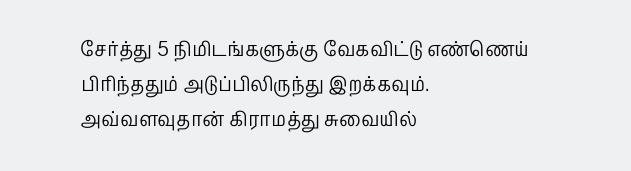சேர்த்து 5 நிமிடங்களுக்கு வேகவிட்டு எண்ணெய் பிரிந்ததும் அடுப்பிலிருந்து இறக்கவும்.
அவ்வளவுதான் கிராமத்து சுவையில்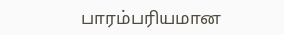பாரம்பரியமான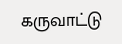கருவாட்டு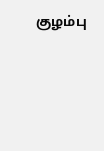குழம்பு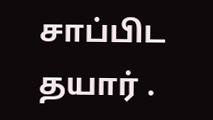சாப்பிட தயார் .